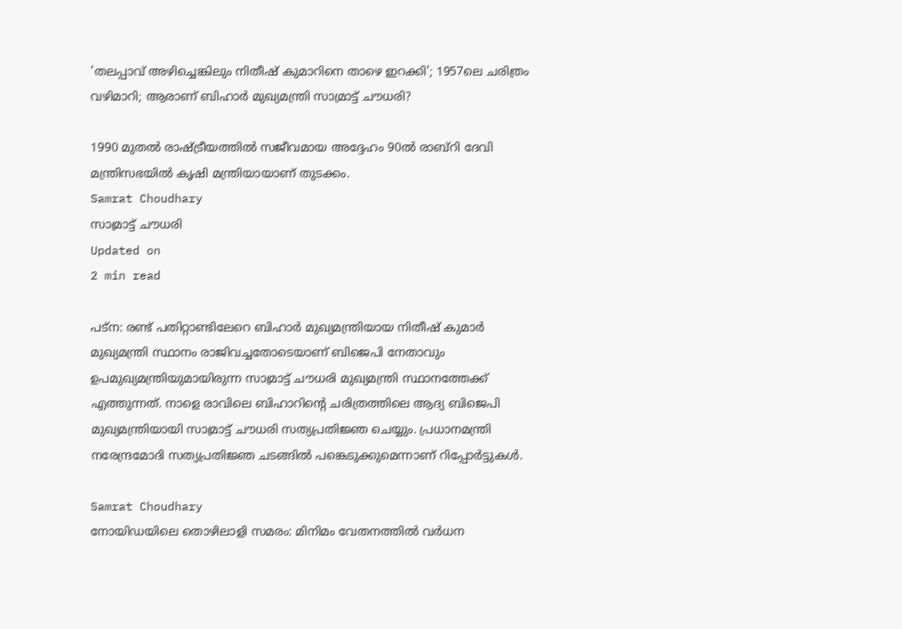'തലപ്പാവ് അഴിച്ചെങ്കിലും നിതീഷ് കുമാറിനെ താഴെ ഇറക്കി'; 1957ലെ ചരിത്രം വഴിമാറി; ആരാണ് ബിഹാര്‍ മുഖ്യമന്ത്രി സാമ്രാട്ട് ചൗധരി?

1990 മുതല്‍ രാഷ്ട്രീയത്തില്‍ സജീവമായ അദ്ദേഹം 90ല്‍ രാബ്‌റി ദേവി മന്ത്രിസഭയില്‍ കൃഷി മന്ത്രിയായാണ് തുടക്കം.
Samrat Choudhary
സാമ്രാട്ട് ചൗധരി
Updated on
2 min read

പട്‌ന: രണ്ട് പതിറ്റാണ്ടിലേറെ ബിഹാര്‍ മുഖ്യമന്ത്രിയായ നിതീഷ് കുമാര്‍ മുഖ്യമന്ത്രി സ്ഥാനം രാജിവച്ചതോടെയാണ് ബിജെപി നേതാവും ഉപമുഖ്യമന്ത്രിയുമായിരുന്ന സാമ്രാട്ട് ചൗധരി മുഖ്യമന്ത്രി സ്ഥാനത്തേക്ക് എത്തുന്നത്. നാളെ രാവിലെ ബിഹാറിന്റെ ചരിത്രത്തിലെ ആദ്യ ബിജെപി മുഖ്യമന്ത്രിയായി സാമ്രാട്ട് ചൗധരി സത്യപ്രതിജ്ഞ ചെയ്യും. പ്രധാനമന്ത്രി നരേന്ദ്രമോദി സത്യപ്രതിജ്ഞ ചടങ്ങില്‍ പങ്കെടുക്കുമെന്നാണ് റിപ്പോര്‍ട്ടുകള്‍.

Samrat Choudhary
നോയിഡയിലെ തൊഴിലാളി സമരം: മിനിമം വേതനത്തില്‍ വര്‍ധന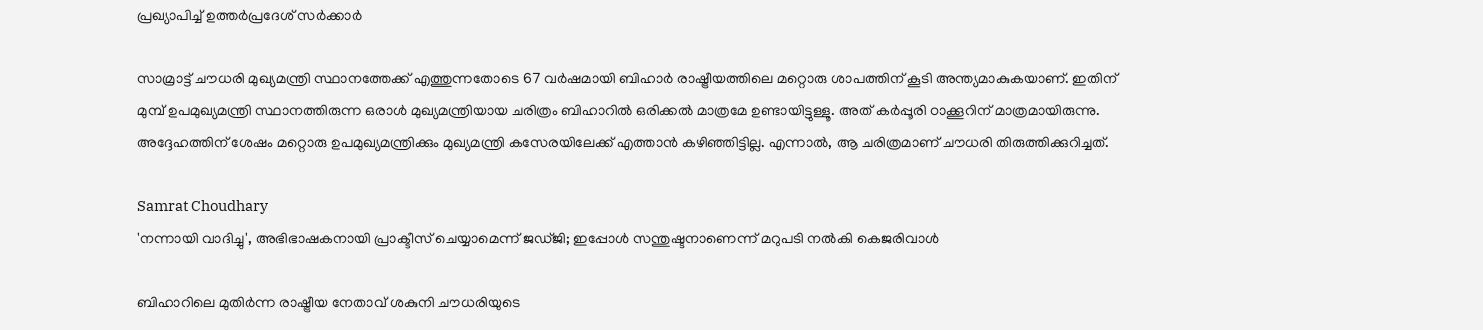പ്രഖ്യാപിച്ച് ഉത്തര്‍പ്രദേശ് സര്‍ക്കാര്‍

സാമ്രാട്ട് ചൗധരി മുഖ്യമന്ത്രി സ്ഥാനത്തേക്ക് എത്തുന്നതോടെ 67 വര്‍ഷമായി ബിഹാര്‍ രാഷ്ട്രീയത്തിലെ മറ്റൊരു ശാപത്തിന് കൂടി അന്ത്യമാകുകയാണ്. ഇതിന് മുമ്പ് ഉപമുഖ്യമന്ത്രി സ്ഥാനത്തിരുന്ന ഒരാള്‍ മുഖ്യമന്ത്രിയായ ചരിത്രം ബിഹാറില്‍ ഒരിക്കല്‍ മാത്രമേ ഉണ്ടായിട്ടുള്ളൂ. അത് കര്‍പ്പൂരി ഠാക്കൂറിന് മാത്രമായിരുന്നു. അദ്ദേഹത്തിന് ശേഷം മറ്റൊരു ഉപമുഖ്യമന്ത്രിക്കും മുഖ്യമന്ത്രി കസേരയിലേക്ക് എത്താന്‍ കഴിഞ്ഞിട്ടില്ല. എന്നാല്‍, ആ ചരിത്രമാണ് ചൗധരി തിരുത്തിക്കുറിച്ചത്.

Samrat Choudhary
'നന്നായി വാദിച്ചു', അഭിഭാഷകനായി പ്രാക്ടീസ് ചെയ്യാമെന്ന് ജഡ്ജി; ഇപ്പോള്‍ സന്തുഷ്ടനാണെന്ന് മറുപടി നല്‍കി കെജരിവാള്‍

ബിഹാറിലെ മുതിര്‍ന്ന രാഷ്ട്രീയ നേതാവ് ശകുനി ചൗധരിയുടെ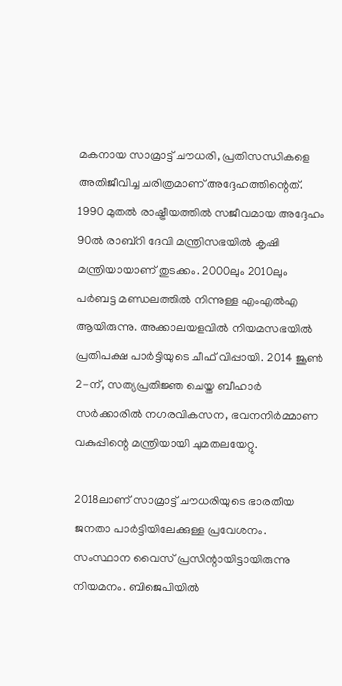മകനായ സാമ്രാട്ട് ചൗധരി, പ്രതിസന്ധികളെ അതിജീവിച്ച ചരിത്രമാണ് അദ്ദേഹത്തിന്റെത്. 1990 മുതല്‍ രാഷ്ട്രീയത്തില്‍ സജീവമായ അദ്ദേഹം 90ല്‍ രാബ്‌റി ദേവി മന്ത്രിസഭയില്‍ കൃഷി മന്ത്രിയായാണ് തുടക്കം. 2000ലും 2010ലും പര്‍ബട്ട മണ്ഡലത്തില്‍ നിന്നുള്ള എംഎല്‍എ ആയിരുന്നു. അക്കാലയളവില്‍ നിയമസഭയില്‍ പ്രതിപക്ഷ പാര്‍ട്ടിയുടെ ചീഫ് വിപ്പായി. 2014 ജൂണ്‍ 2-ന്, സത്യപ്രതിജ്ഞ ചെയ്ത ബീഹാര്‍ സര്‍ക്കാരില്‍ നഗരവികസന, ഭവനനിര്‍മ്മാണ വകുപ്പിന്റെ മന്ത്രിയായി ചുമതലയേറ്റു.

2018ലാണ് സാമ്രാട്ട് ചൗധരിയുടെ ഭാരതീയ ജനതാ പാര്‍ട്ടിയിലേക്കുള്ള പ്രവേശനം. സംസ്ഥാന വൈസ് പ്രസിന്റായിട്ടായിരുന്നു നിയമനം. ബിജെപിയില്‍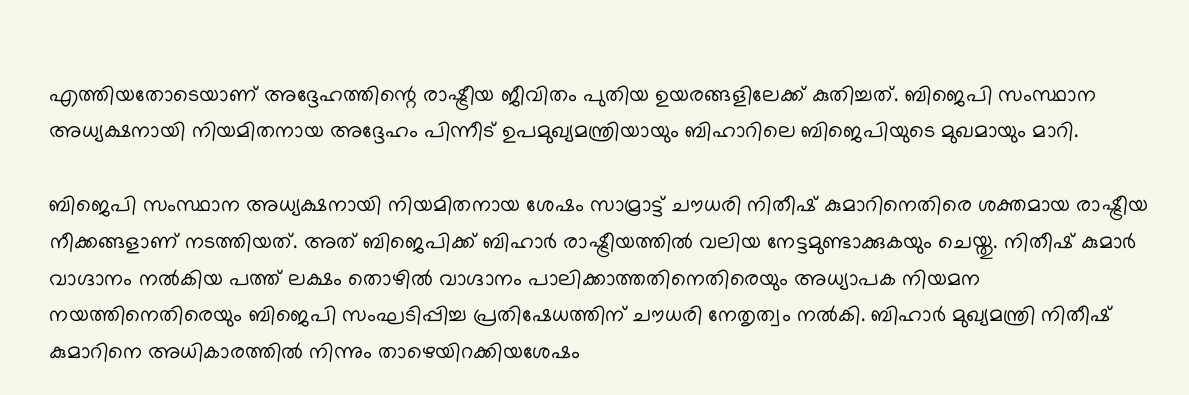എത്തിയതോടെയാണ് അദ്ദേഹത്തിന്റെ രാഷ്ട്രീയ ജീവിതം പുതിയ ഉയരങ്ങളിലേക്ക് കുതിച്ചത്. ബിജെപി സംസ്ഥാന അധ്യക്ഷനായി നിയമിതനായ അദ്ദേഹം പിന്നീട് ഉപമുഖ്യമന്ത്രിയായും ബിഹാറിലെ ബിജെപിയുടെ മുഖമായും മാറി.

ബിജെപി സംസ്ഥാന അധ്യക്ഷനായി നിയമിതനായ ശേഷം സാമ്രാട്ട് ചൗധരി നിതീഷ് കുമാറിനെതിരെ ശക്തമായ രാഷ്ട്രീയ നീക്കങ്ങളാണ് നടത്തിയത്. അത് ബിജെപിക്ക് ബിഹാര്‍ രാഷ്ട്രീയത്തില്‍ വലിയ നേട്ടമുണ്ടാക്കുകയും ചെയ്തു. നിതീഷ് കുമാര്‍ വാഗ്ദാനം നല്‍കിയ പത്ത് ലക്ഷം തൊഴില്‍ വാഗ്ദാനം പാലിക്കാത്തതിനെതിരെയും അധ്യാപക നിയമന നയത്തിനെതിരെയും ബിജെപി സംഘടിപ്പിച്ച പ്രതിഷേധത്തിന് ചൗധരി നേതൃത്വം നല്‍കി. ബിഹാര്‍ മുഖ്യമന്ത്രി നിതീഷ് കുമാറിനെ അധികാരത്തില്‍ നിന്നും താഴെയിറക്കിയശേഷം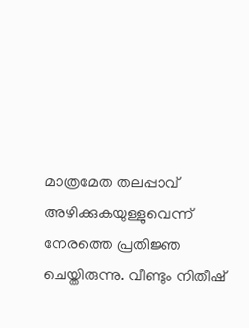മാത്രമേത തലപ്പാവ് അഴിക്കുകയുള്ളുവെന്ന് നേരത്തെ പ്രതിജ്ഞ ചെയ്തിരുന്നു. വീണ്ടും നിതീഷ്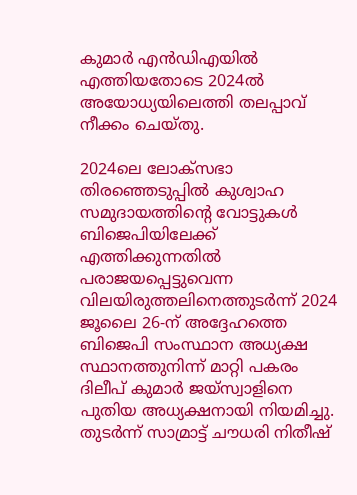കുമാര്‍ എന്‍ഡിഎയില്‍ എത്തിയതോടെ 2024ല്‍ അയോധ്യയിലെത്തി തലപ്പാവ് നീക്കം ചെയ്തു.

2024ലെ ലോക്സഭാ തിരഞ്ഞെടുപ്പില്‍ കുശ്വാഹ സമുദായത്തിന്റെ വോട്ടുകള്‍ ബിജെപിയിലേക്ക് എത്തിക്കുന്നതില്‍ പരാജയപ്പെട്ടുവെന്ന വിലയിരുത്തലിനെത്തുടര്‍ന്ന് 2024 ജൂലൈ 26-ന് അദ്ദേഹത്തെ ബിജെപി സംസ്ഥാന അധ്യക്ഷ സ്ഥാനത്തുനിന്ന് മാറ്റി പകരം ദിലീപ് കുമാര്‍ ജയ്സ്വാളിനെ പുതിയ അധ്യക്ഷനായി നിയമിച്ചു. തുടര്‍ന്ന് സാമ്രാട്ട് ചൗധരി നിതീഷ്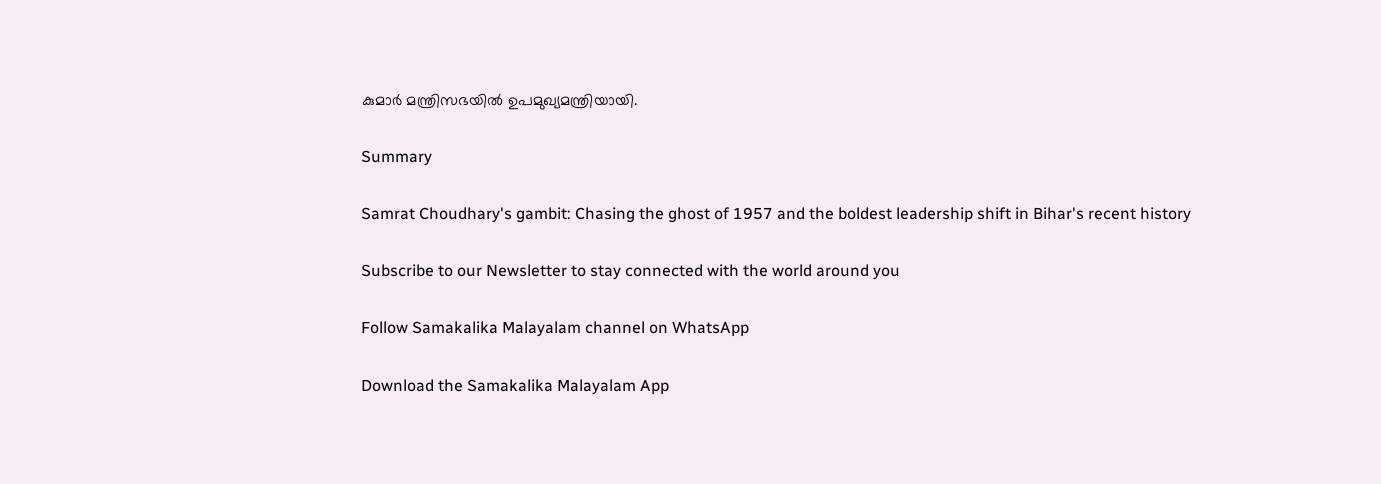കുമാര്‍ മന്ത്രിസഭയില്‍ ഉപമുഖ്യമന്ത്രിയായി.

Summary

Samrat Choudhary's gambit: Chasing the ghost of 1957 and the boldest leadership shift in Bihar's recent history

Subscribe to our Newsletter to stay connected with the world around you

Follow Samakalika Malayalam channel on WhatsApp

Download the Samakalika Malayalam App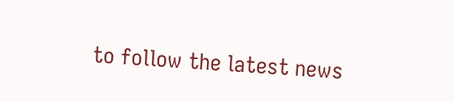to follow the latest news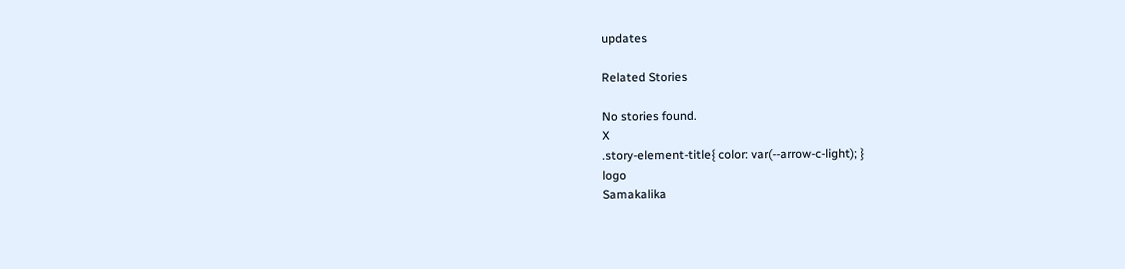updates

Related Stories

No stories found.
X
.story-element-title{ color: var(--arrow-c-light); }
logo
Samakalika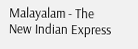Malayalam - The New Indian Express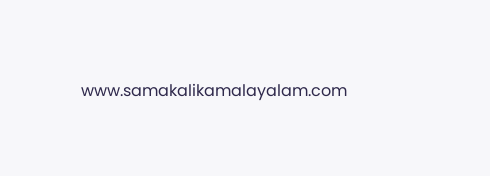www.samakalikamalayalam.com